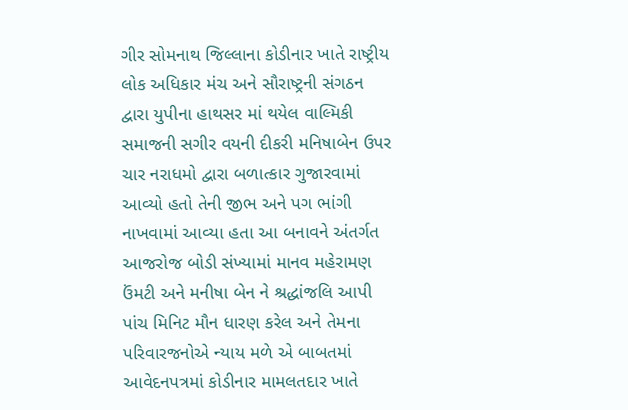ગીર સોમનાથ જિલ્લાના કોડીનાર ખાતે રાષ્ટ્રીય લોક અધિકાર મંચ અને સૌરાષ્ટ્રની સંગઠન દ્વારા યુપીના હાથસર માં થયેલ વાલ્મિકી સમાજની સગીર વયની દીકરી મનિષાબેન ઉપર ચાર નરાધમો દ્વારા બળાત્કાર ગુજારવામાં આવ્યો હતો તેની જીભ અને પગ ભાંગી નાખવામાં આવ્યા હતા આ બનાવને અંતર્ગત આજરોજ બોડી સંખ્યામાં માનવ મહેરામણ ઉંમટી અને મનીષા બેન ને શ્રદ્ધાંજલિ આપી પાંચ મિનિટ મૌન ધારણ કરેલ અને તેમના પરિવારજનોએ ન્યાય મળે એ બાબતમાં આવેદનપત્રમાં કોડીનાર મામલતદાર ખાતે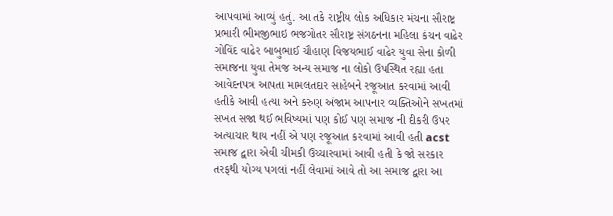આપવામાં આવ્યું હતું. આ તકે રાષ્ટ્રીય લોક અધિકાર મંચના સૌરાષ્ટ્ર પ્રભારી ભીમજીભાઇ ભજગોતર સૌરાષ્ટ્ર સંગઠનના મહિલા કંચન વાઢેર ગોવિંદ વાઢેર બાબુભાઈ ચૌહાણ વિજયભાઈ વાઢેર યુવા સેના કોળી સમાજના યુવા તેમજ અન્ય સમાજ ના લોકો ઉપસ્થિત રહ્યા હતા આવેદનપત્ર આપતા મામલતદાર સાહેબને રજૂઆત કરવામાં આવી હતીકે આવી હત્યા અને કરુણ અંજામ આપનાર વ્યક્તિઓને સખતમાં સખત સજા થઈ ભવિષ્યમાં પણ કોઈ પણ સમાજ ની દીકરી ઉપર અત્યાચાર થાય નહીં એ પણ રજૂઆત કરવામાં આવી હતી acst સમાજ દ્વારા એવી ચીમકી ઉચ્ચારવામાં આવી હતી કે જો સરકાર તરફથી યોગ્ય પગલાં નહીં લેવામાં આવે તો આ સમાજ દ્વારા આ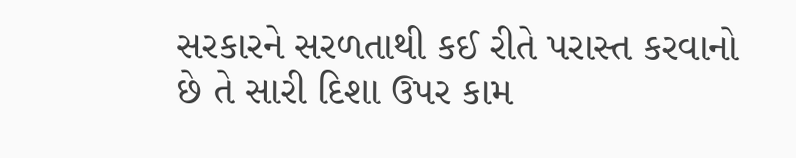સરકારને સરળતાથી કઈ રીતે પરાસ્ત કરવાનો છે તે સારી દિશા ઉપર કામ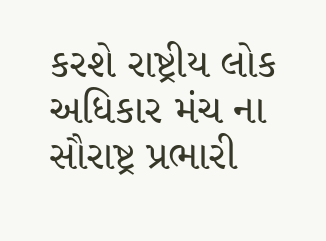કરશે રાષ્ટ્રીય લોક અધિકાર મંચ ના સૌરાષ્ટ્ર પ્રભારી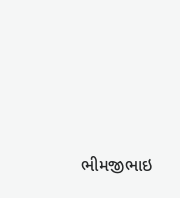ભીમજીભાઇ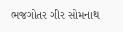ભજગોતર ગીર સોમનાથ